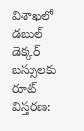విశాఖలో డబుల్ డెక్కర్ బస్సులకు రూట్ విస్తరణ: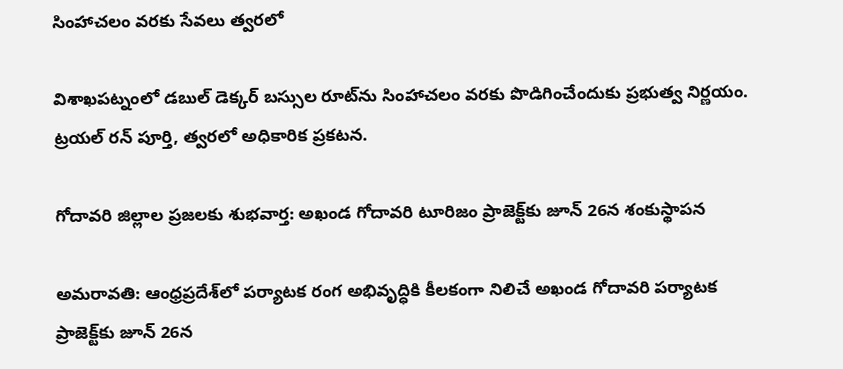సింహాచలం వరకు సేవలు త్వరలో

విశాఖపట్నంలో డబుల్ డెక్కర్ బస్సుల రూట్‌ను సింహాచలం వరకు పొడిగించేందుకు ప్రభుత్వ నిర్ణయం. ట్రయల్ రన్ పూర్తి, త్వరలో అధికారిక ప్రకటన.

గోదావరి జిల్లాల ప్రజలకు శుభవార్త: అఖండ గోదావరి టూరిజం ప్రాజెక్ట్‌కు జూన్ 26న శంకుస్థాపన

అమరావతి: ఆంధ్రప్రదేశ్‌లో పర్యాటక రంగ అభివృద్ధికి కీలకంగా నిలిచే అఖండ గోదావరి పర్యాటక ప్రాజెక్ట్‌కు జూన్ 26న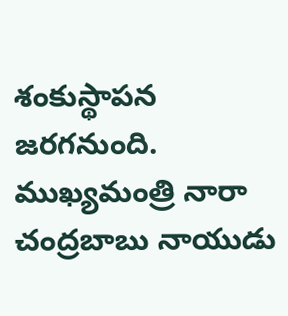శంకుస్థాపన జరగనుంది. ముఖ్యమంత్రి నారా చంద్రబాబు నాయుడు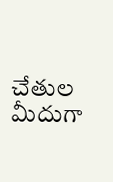చేతుల మీదుగా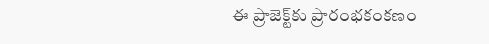ఈ ప్రాజెక్ట్‌కు ప్రారంభకంకణం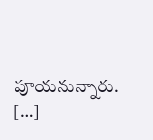పూయనున్నారు. […]